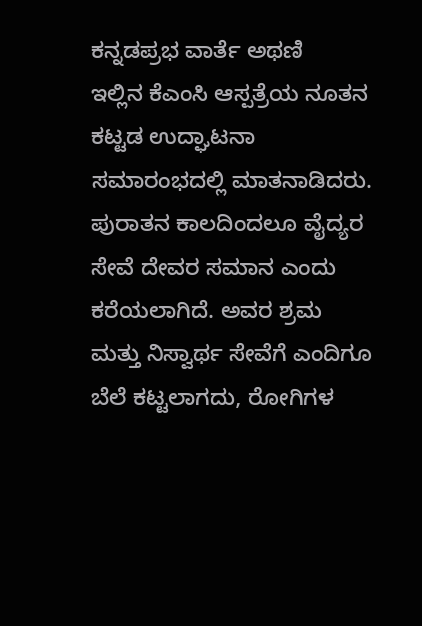ಕನ್ನಡಪ್ರಭ ವಾರ್ತೆ ಅಥಣಿ
ಇಲ್ಲಿನ ಕೆಎಂಸಿ ಆಸ್ಪತ್ರೆಯ ನೂತನ ಕಟ್ಟಡ ಉದ್ಘಾಟನಾ ಸಮಾರಂಭದಲ್ಲಿ ಮಾತನಾಡಿದರು. ಪುರಾತನ ಕಾಲದಿಂದಲೂ ವೈದ್ಯರ ಸೇವೆ ದೇವರ ಸಮಾನ ಎಂದು ಕರೆಯಲಾಗಿದೆ. ಅವರ ಶ್ರಮ ಮತ್ತು ನಿಸ್ವಾರ್ಥ ಸೇವೆಗೆ ಎಂದಿಗೂ ಬೆಲೆ ಕಟ್ಟಲಾಗದು, ರೋಗಿಗಳ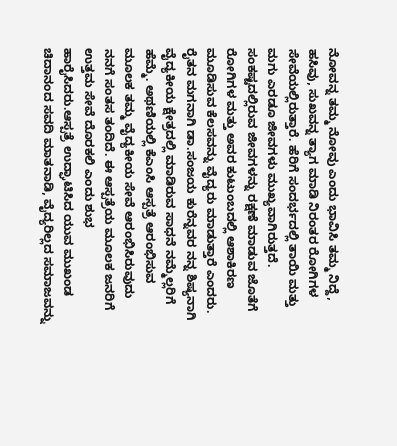ನೋವನ್ನ ತಮ್ಮ ನೋವು ಎಂದು ಭಾವಿಸಿ ತಮ್ಮ ನಿದ್ದೆ, ಹಸಿವು, ಸುಖವನ್ನ ತ್ಯಾಗ ಮಾಡಿ ನಿರಂತರ ರೋಗಿಗಳ ಸೇವೆಯಲ್ಲಿರುತ್ತಾರೆ. ಹೆರಿಗೆ ಸಂದರ್ಭದಲ್ಲಿ ತಾಯಿ ಮತ್ತು ಮಗು ಎರಡೂ ಜೀವಗಳು ಮುಖ್ಯವಾಗಿರುತ್ತದೆ. ಸಂಕಷ್ಟದಲ್ಲಿರುವ ಜೀವಗಳನ್ನು ರಕ್ಷಣೆ ಮಾಡುವ ಜೊತೆಗೆ ರೋಗಿಗಳ ಮತ್ತು ಅವರ ಕುಟುಂಬದಲ್ಲಿ ಆಶಾಕಿರಣ ಮೂಡಿಸುವ ಕೆಲಸವನ್ನು ವೈದ್ಯರು ಮಾಡುತ್ತಾರೆ ಎಂದರು.
ರೈತನ ಮಗನಾಗಿ ಡಾ.ಸಂಜಯ ಕುರೆನ್ನವರ ನನ್ನ ಶಿಷ್ಯನಾಗಿ ವೈದ್ಯಕೀಯ ಕ್ಷೇತ್ರದಲ್ಲಿ ಮಾಡಿರುವ ಸಾಧನೆ ನಮ್ಮೆಲ್ಲರಿಗೆ ಹೆಮ್ಮೆ. ಅಥಣಿಯಲ್ಲಿ ಕೆಎಂಸಿ ಆಸ್ಪತ್ರೆ ಆರಂಭಿಸುವ ಮೂಲಕ ತಮ್ಮ ವೈದ್ಯಕೀಯ ಸೇವೆ ಆರಂಭಿಸಿರುವುದು ನನಗೆ ಸಂತಸ ತಂದಿದೆ. ಈ ಆಸ್ಪತ್ರೆಯ ಮೂಲಕ ಜನರಿಗೆ ಉತ್ತಮ ಸೇವೆ ದೊರಕಲಿ ಎಂದು ಶುಭ ಹಾರೈಸಿದರು.ಆಸ್ಪತ್ರೆ ಉದ್ಘಾಟಿಸಿದ ಯುವ ಮುಖಂಡ ಚಿದಾನಂದ ಸವದಿ ಮಾತನಾಡಿ, ವೈದ್ಯರಿಲ್ಲದ ಸಮಾಜವನ್ನು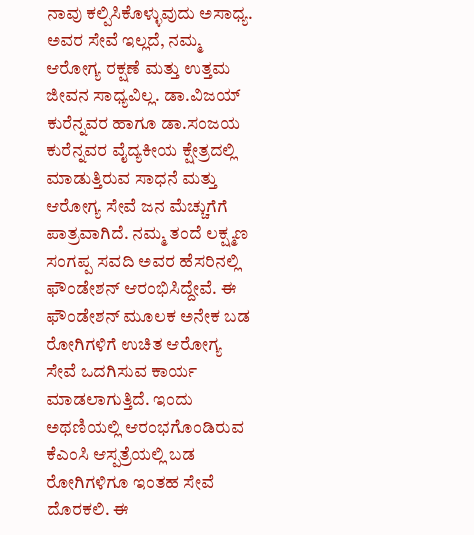ನಾವು ಕಲ್ಪಿಸಿಕೊಳ್ಳುವುದು ಅಸಾಧ್ಯ. ಅವರ ಸೇವೆ ಇಲ್ಲದೆ, ನಮ್ಮ ಆರೋಗ್ಯ ರಕ್ಷಣೆ ಮತ್ತು ಉತ್ತಮ ಜೀವನ ಸಾಧ್ಯವಿಲ್ಲ. ಡಾ.ವಿಜಯ್ ಕುರೆನ್ನವರ ಹಾಗೂ ಡಾ.ಸಂಜಯ ಕುರೆನ್ನವರ ವೈದ್ಯಕೀಯ ಕ್ಷೇತ್ರದಲ್ಲಿ ಮಾಡುತ್ತಿರುವ ಸಾಧನೆ ಮತ್ತು ಆರೋಗ್ಯ ಸೇವೆ ಜನ ಮೆಚ್ಚುಗೆಗೆ ಪಾತ್ರವಾಗಿದೆ. ನಮ್ಮ ತಂದೆ ಲಕ್ಷ್ಮಣ ಸಂಗಪ್ಪ ಸವದಿ ಅವರ ಹೆಸರಿನಲ್ಲಿ ಫೌಂಡೇಶನ್ ಆರಂಭಿಸಿದ್ದೇವೆ. ಈ ಫೌಂಡೇಶನ್ ಮೂಲಕ ಅನೇಕ ಬಡ ರೋಗಿಗಳಿಗೆ ಉಚಿತ ಆರೋಗ್ಯ ಸೇವೆ ಒದಗಿಸುವ ಕಾರ್ಯ ಮಾಡಲಾಗುತ್ತಿದೆ. ಇಂದು ಅಥಣಿಯಲ್ಲಿ ಆರಂಭಗೊಂಡಿರುವ ಕೆಎಂಸಿ ಆಸ್ಪತ್ರೆಯಲ್ಲಿ ಬಡ ರೋಗಿಗಳಿಗೂ ಇಂತಹ ಸೇವೆ ದೊರಕಲಿ. ಈ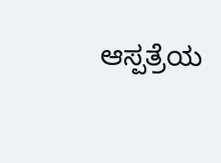ಆಸ್ಪತ್ರೆಯ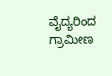ವೈದ್ಯರಿಂದ ಗ್ರಾಮೀಣ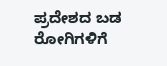ಪ್ರದೇಶದ ಬಡ ರೋಗಿಗಳಿಗೆ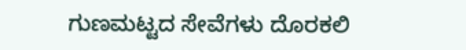ಗುಣಮಟ್ಟದ ಸೇವೆಗಳು ದೊರಕಲಿ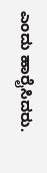ಎಂದು ಹಾರೈಸಿದರು.